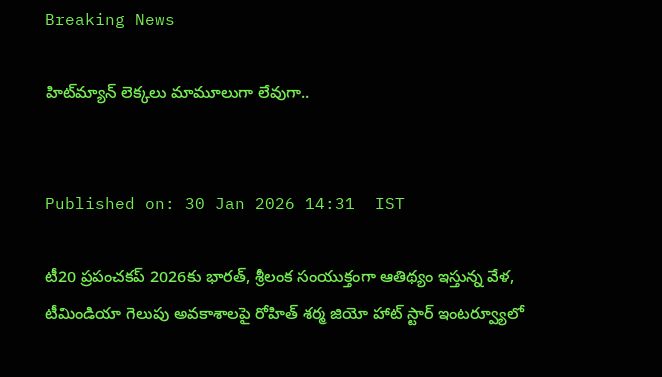Breaking News

హిట్‌మ్యాన్ లెక్కలు మామూలుగా లేవుగా..


Published on: 30 Jan 2026 14:31  IST

టీ20 ప్రపంచకప్ 2026కు భారత్, శ్రీలంక సంయుక్తంగా ఆతిథ్యం ఇస్తున్న వేళ, టీమిండియా గెలుపు అవకాశాలపై రోహిత్ శర్మ జియో హాట్ స్టార్ ఇంటర్వ్యూలో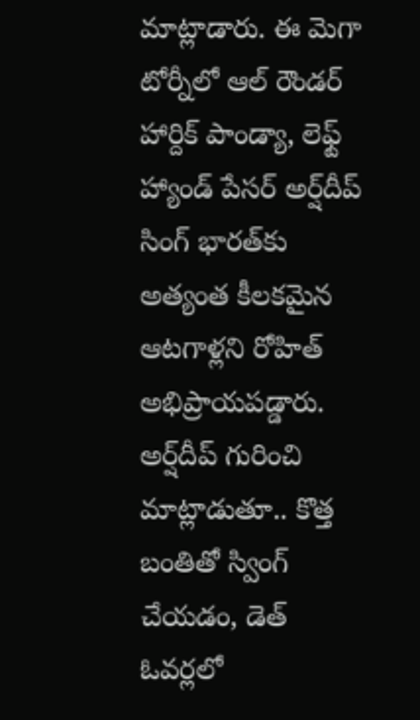మాట్లాడారు. ఈ మెగా టోర్నీలో ఆల్ రౌండర్ హార్దిక్ పాండ్యా, లెఫ్ట్ హ్యాండ్ పేసర్ అర్ష్‌దీప్ సింగ్ భారత్‌కు అత్యంత కీలకమైన ఆటగాళ్లని రోహిత్ అభిప్రాయపడ్డారు. అర్ష్‌దీప్ గురించి మాట్లాడుతూ.. కొత్త బంతితో స్వింగ్ చేయడం, డెత్ ఓవర్లలో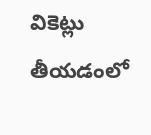వికెట్లు తీయడంలో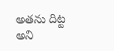అతను దిట్ట అని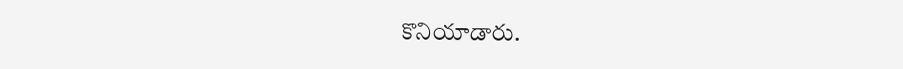కొనియాడారు.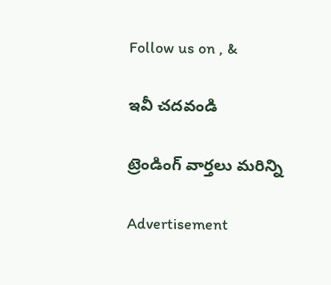Follow us on , &

ఇవీ చదవండి

ట్రెండింగ్ వార్తలు మరిన్ని

Advertisement